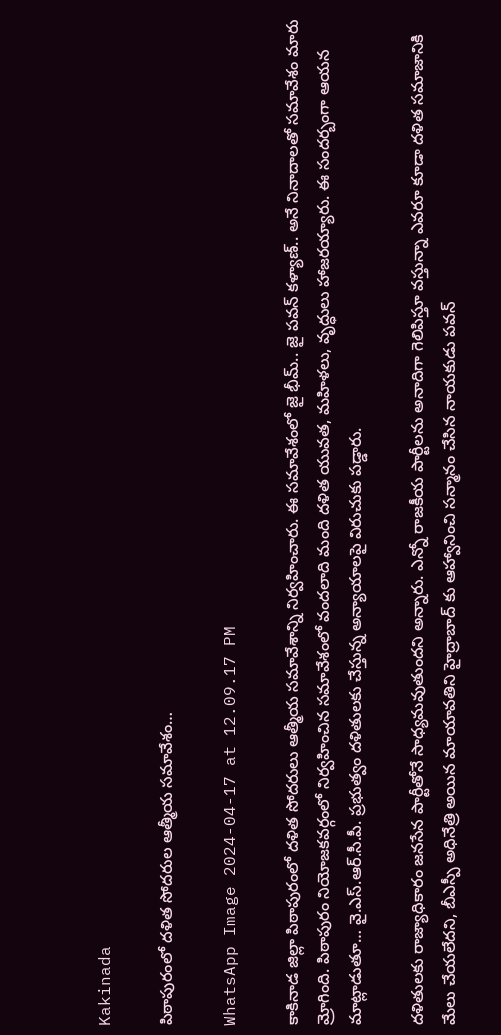Kakinada

పిఠాపురంలో దళిత సోదరుల ఆత్మీయ సమావేశం…

WhatsApp Image 2024-04-17 at 12.09.17 PM

కాకినాడ జిల్లా పిఠాపురంలో దళిత సోదరులు ఆత్మీయ సమావేశాన్ని నిర్వహించారు. ఈ సమావేశంలో జై భీమ్.. జై పవన్ కళ్యాణ్.. అనే నినాదాలతో సమావేశం మారు మ్రోగింది. పిఠాపురం నియోజకవర్గంలో నిర్వహించిన సమావేశంలో వందలాది మంది దళిత యువత, మహిళలు, వృద్ధులు హాజరయ్యారు. ఈ సందర్బంగా ఆయన మాట్లాడుతూ… వై.ఎస్.ఆర్.సీ.పీ. ప్రభుత్వం దళితులకు చేస్తున్న అన్యాయాలపై విరుచుకు పడ్డారు.

దళితులకు రాజ్యాధికారం జనసేన పార్టీతోనే సాధ్యమవుతుందని అన్నారు. ఎన్నో రాజకీయ పార్టీలను అనాదిగా గెలిపిస్తూ వస్తున్నా ఎవరూ కూడా దళిత సమాజానికి మేలు చేయలేదని, బీఎస్పీ అధినేత్రి అయిన మాయావతిని హైద్రాబాద్ కు ఆహ్వానించి సన్మానం చేసిన నాయకుడు పవన్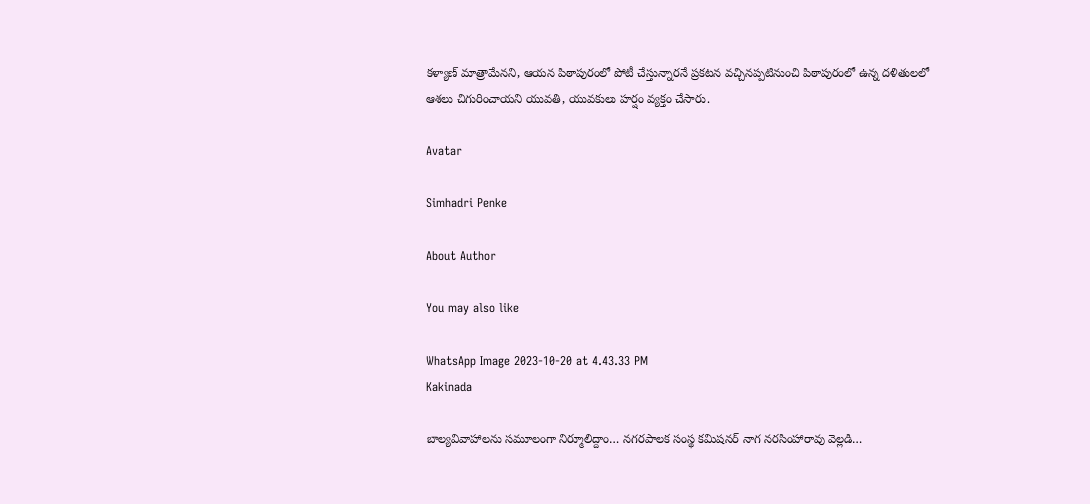కళ్యాణ్ మాత్రామేనని, ఆయన పిఠాపురంలో పోటీ చేస్తున్నారనే ప్రకటన వచ్చినప్పటినుంచి పిఠాపురంలో ఉన్న దళితులలో ఆశలు చిగురించాయని యువతి, యువకులు హర్షం వ్యక్తం చేసారు.

Avatar

Simhadri Penke

About Author

You may also like

WhatsApp Image 2023-10-20 at 4.43.33 PM
Kakinada

బాల్యవివాహాలను సమూలంగా నిర్మూలిద్దాం… నగరపాలక సంస్థ కమిషనర్ నాగ నరసింహారావు వెల్లడి…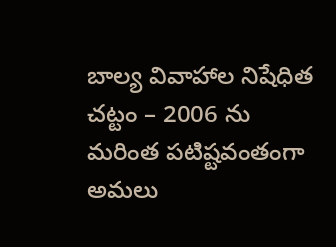బాల్య వివాహాల నిషేధిత చట్టం – 2006 ను మరింత పటిష్టవంతంగా అమలు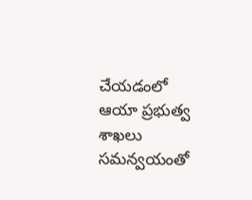చేయడంలో ఆయా ప్రభుత్వ శాఖలు సమన్వయంతో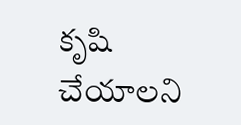కృషి చేయాలని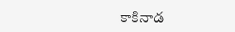కాకినాడ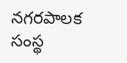నగరపాలక సంస్థ